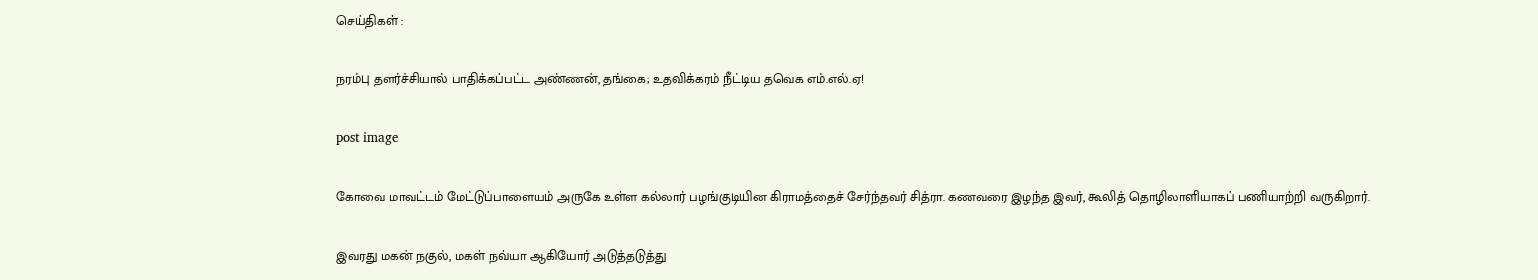செய்திகள் :

நரம்பு தளர்ச்சியால் பாதிக்கப்பட்ட அண்ணன், தங்கை; உதவிக்கரம் நீட்டிய தவெக எம்.எல்.ஏ!

post image

கோவை மாவட்டம் மேட்டுப்பாளையம் அருகே உள்ள கல்லார் பழங்குடியின கிராமத்தைச் சேர்ந்தவர் சித்ரா. கணவரை இழந்த இவர், கூலித் தொழிலாளியாகப் பணியாற்றி வருகிறார்.

இவரது மகன் நகுல், மகள் நவ்யா ஆகியோர் அடுத்தடுத்து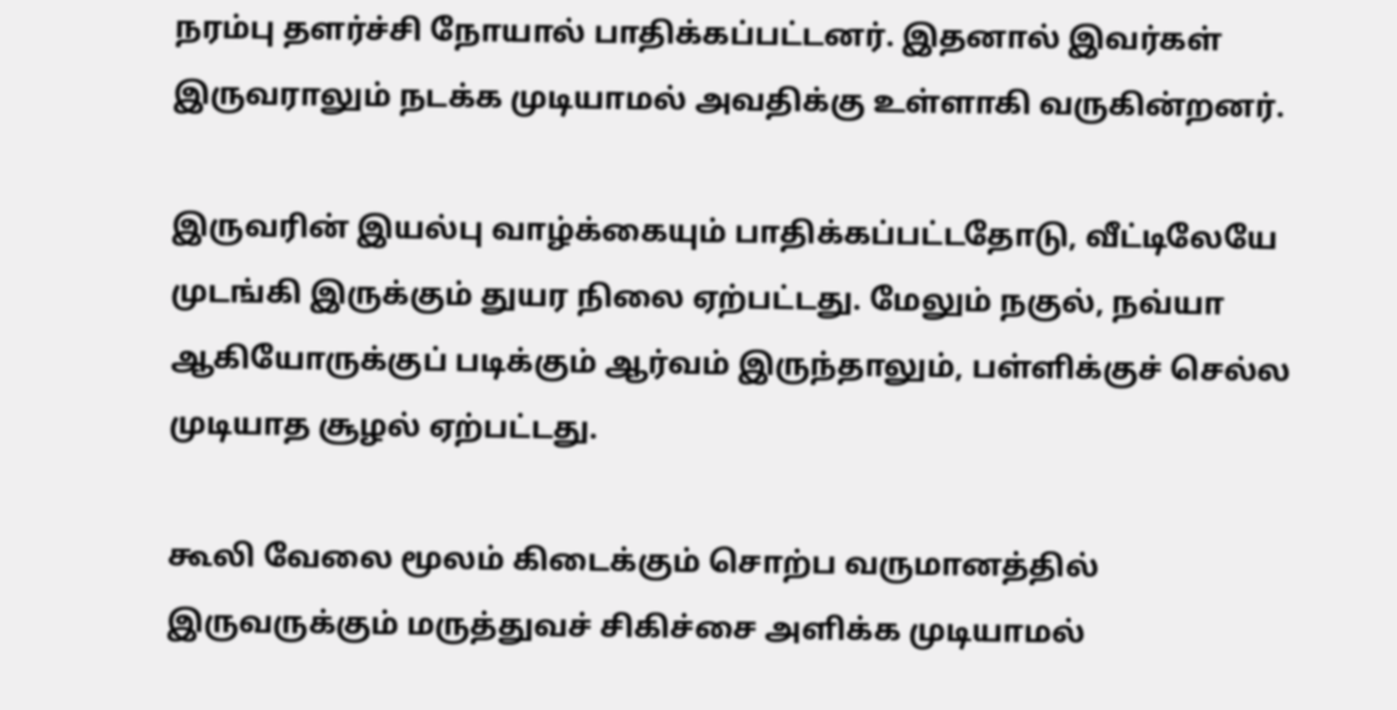நரம்பு தளர்ச்சி நோயால் பாதிக்கப்பட்டனர். இதனால் இவர்கள் இருவராலும் நடக்க முடியாமல் அவதிக்கு உள்ளாகி வருகின்றனர்.

இருவரின் இயல்பு வாழ்க்கையும் பாதிக்கப்பட்டதோடு, வீட்டிலேயே முடங்கி இருக்கும் துயர நிலை ஏற்பட்டது. மேலும் நகுல், நவ்யா ஆகியோருக்குப் படிக்கும் ஆர்வம் இருந்தாலும், பள்ளிக்குச் செல்ல முடியாத சூழல் ஏற்பட்டது.

கூலி வேலை மூலம் கிடைக்கும் சொற்ப வருமானத்தில் இருவருக்கும் மருத்துவச் சிகிச்சை அளிக்க முடியாமல்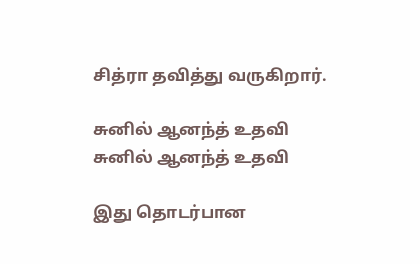சித்ரா தவித்து வருகிறார்.

சுனில் ஆனந்த் உதவி
சுனில் ஆனந்த் உதவி

இது தொடர்பான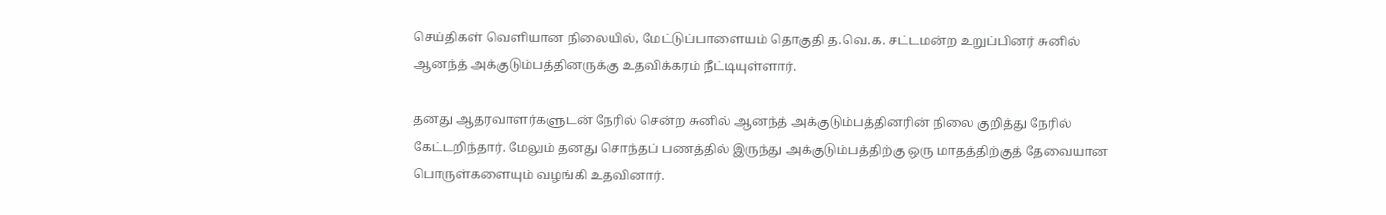செய்திகள் வெளியான நிலையில், மேட்டுப்பாளையம் தொகுதி த.வெ.க. சட்டமன்ற உறுப்பினர் சுனில் ஆனந்த் அக்குடும்பத்தினருக்கு உதவிக்கரம் நீட்டியுள்ளார்.

தனது ஆதரவாளர்களுடன் நேரில் சென்ற சுனில் ஆனந்த் அக்குடும்பத்தினரின் நிலை குறித்து நேரில் கேட்டறிந்தார். மேலும் தனது சொந்தப் பணத்தில் இருந்து அக்குடும்பத்திற்கு ஒரு மாதத்திற்குத் தேவையான பொருள்களையும் வழங்கி உதவினார்.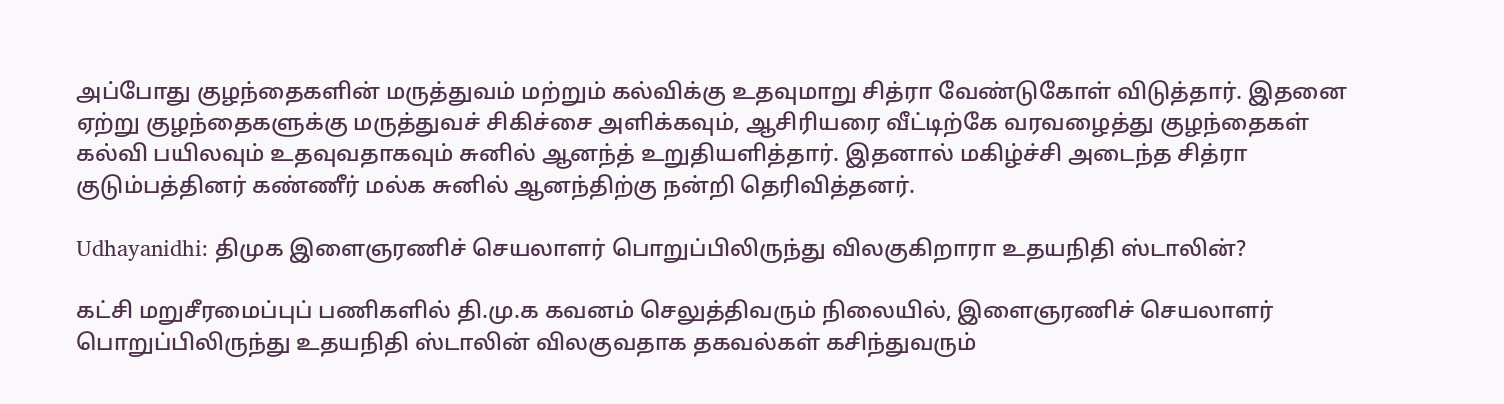அப்போது குழந்தைகளின் மருத்துவம் மற்றும் கல்விக்கு உதவுமாறு சித்ரா வேண்டுகோள் விடுத்தார். இதனை ஏற்று குழந்தைகளுக்கு மருத்துவச் சிகிச்சை அளிக்கவும், ஆசிரியரை வீட்டிற்கே வரவழைத்து குழந்தைகள் கல்வி பயிலவும் உதவுவதாகவும் சுனில் ஆனந்த் உறுதியளித்தார். இதனால் மகிழ்ச்சி அடைந்த சித்ரா குடும்பத்தினர் கண்ணீர் மல்க சுனில் ஆனந்திற்கு நன்றி தெரிவித்தனர்.

Udhayanidhi: திமுக இளைஞரணிச் செயலாளர் பொறுப்பிலிருந்து விலகுகிறாரா உதயநிதி ஸ்டாலின்?

கட்சி மறுசீரமைப்புப் பணிகளில் தி.மு.க கவனம் செலுத்திவரும் நிலையில், இளைஞரணிச் செயலாளர் பொறுப்பிலிருந்து உதயநிதி ஸ்டாலின் விலகுவதாக தகவல்கள் கசிந்துவரும்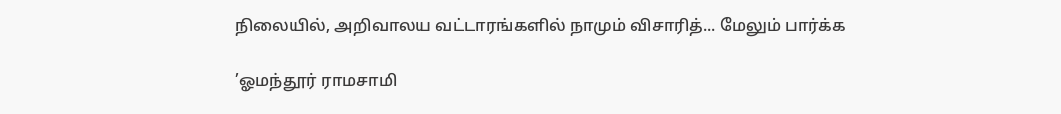நிலையில், அறிவாலய வட்டாரங்களில் நாமும் விசாரித்... மேலும் பார்க்க

’ஓமந்தூர் ராமசாமி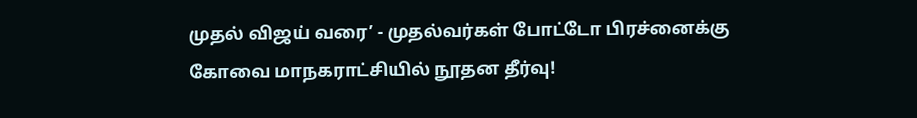முதல் விஜய் வரை’ - முதல்வர்கள் போட்டோ பிரச்னைக்கு கோவை மாநகராட்சியில் நூதன தீர்வு!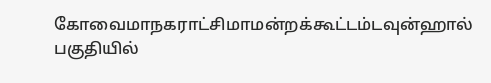கோவைமாநகராட்சிமாமன்றக்கூட்டம்டவுன்ஹால் பகுதியில்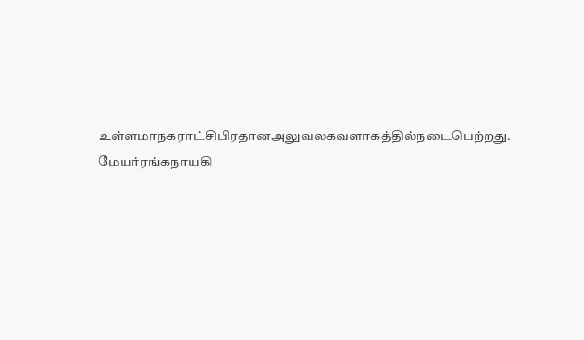உள்ளமாநகராட்சிபிரதானஅலுவலகவளாகத்தில்நடைபெற்றது. மேயர்ரங்கநாயகி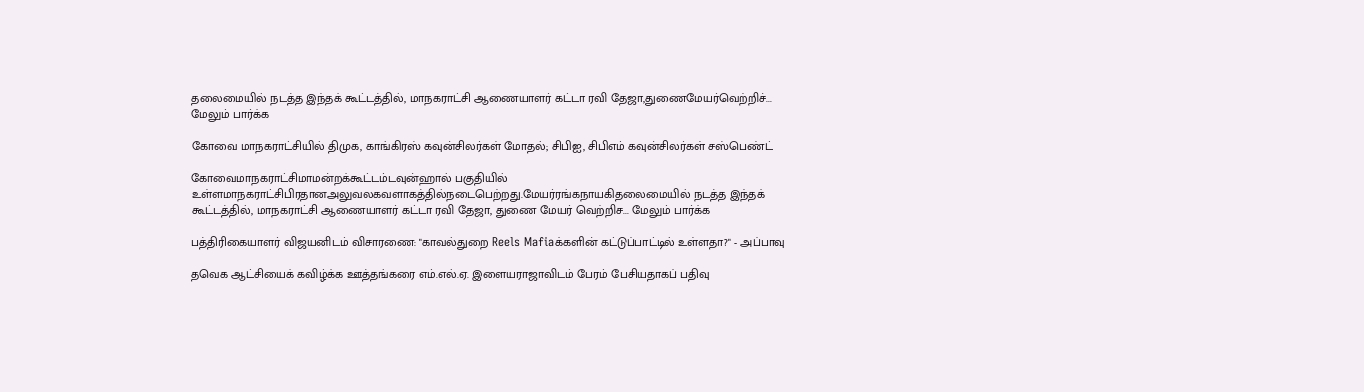தலைமையில் நடத்த இந்தக் கூட்டத்தில், மாநகராட்சி ஆணையாளர் கட்டா ரவி தேஜா,துணைமேயர்வெற்றிச்... மேலும் பார்க்க

கோவை மாநகராட்சியில் திமுக, காங்கிரஸ் கவுன்சிலர்கள் மோதல்; சிபிஐ, சிபிஎம் கவுன்சிலர்கள் சஸ்பெண்ட்

கோவைமாநகராட்சிமாமன்றக்கூட்டம்டவுன்ஹால் பகுதியில் உள்ளமாநகராட்சிபிரதானஅலுவலகவளாகத்தில்நடைபெற்றது.மேயர்ரங்கநாயகிதலைமையில் நடத்த இந்தக் கூட்டத்தில், மாநகராட்சி ஆணையாளர் கட்டா ரவி தேஜா, துணை மேயர் வெற்றிச... மேலும் பார்க்க

பத்திரிகையாளர் விஜயனிடம் விசாரணை: "காவல்துறை Reels Mafiaக்களின் கட்டுப்பாட்டில் உள்ளதா?" - அப்பாவு

தவெக ஆட்சியைக் கவிழ்க்க ஊத்தங்கரை எம்.எல்.ஏ. இளையராஜாவிடம் பேரம் பேசியதாகப் பதிவு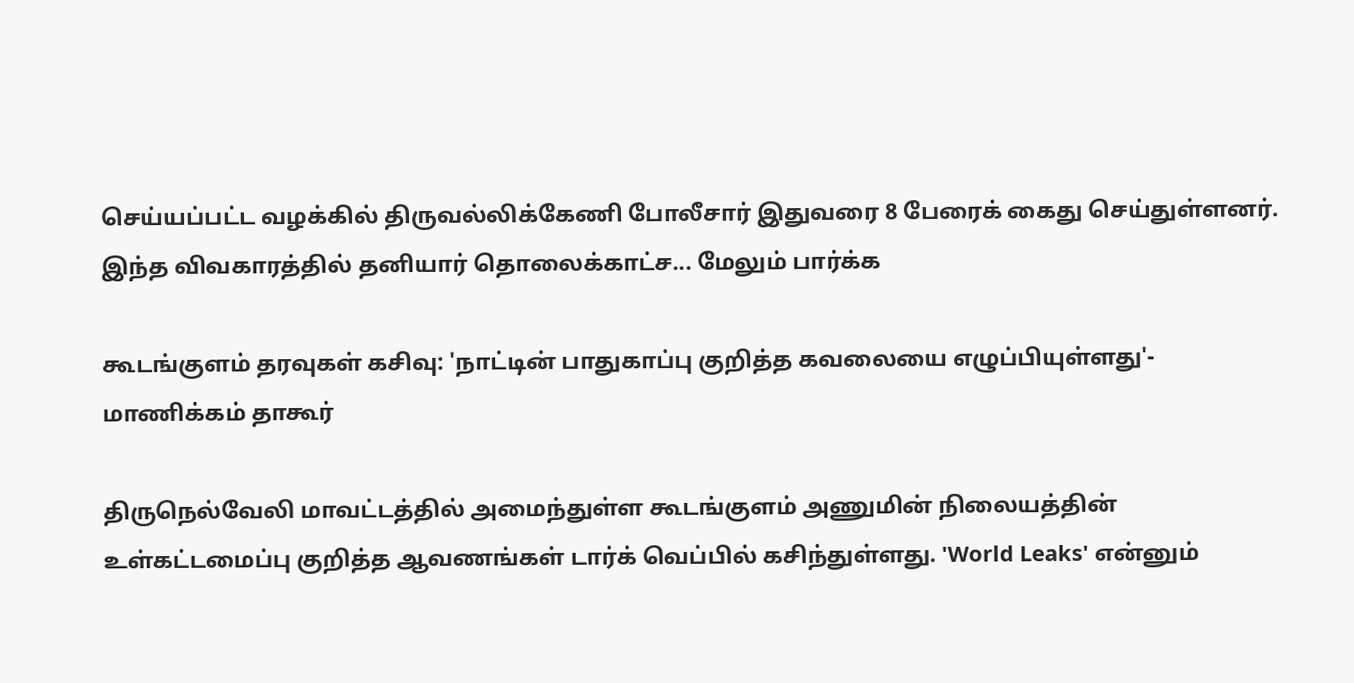செய்யப்பட்ட வழக்கில் திருவல்லிக்கேணி போலீசார் இதுவரை 8 பேரைக் கைது செய்துள்ளனர். இந்த விவகாரத்தில் தனியார் தொலைக்காட்ச... மேலும் பார்க்க

கூடங்குளம் தரவுகள் கசிவு: 'நாட்டின் பாதுகாப்பு குறித்த கவலையை எழுப்பியுள்ளது'- மாணிக்கம் தாகூர்

திருநெல்வேலி மாவட்டத்தில் அமைந்துள்ள கூடங்குளம் அணுமின் நிலையத்தின் உள்கட்டமைப்பு குறித்த ஆவணங்கள் டார்க் வெப்பில் கசிந்துள்ளது. 'World Leaks' என்னும்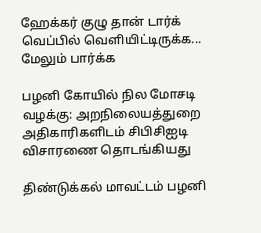ஹேக்கர் குழு தான் டார்க் வெப்பில் வெளியிட்டிருக்க... மேலும் பார்க்க

பழனி கோயில் நில மோசடி வழக்கு: அறநிலையத்துறை அதிகாரிகளிடம் சிபிசிஐடி விசாரணை தொடங்கியது

திண்டுக்கல் மாவட்டம் பழனி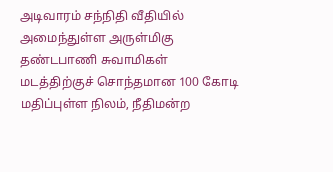அடிவாரம் சந்நிதி வீதியில் அமைந்துள்ள அருள்மிகு தண்டபாணி சுவாமிகள் மடத்திற்குச் சொந்தமான 100 கோடி மதிப்புள்ள நிலம், நீதிமன்ற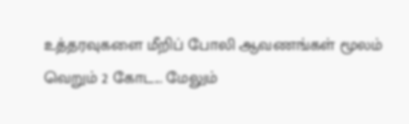உத்தரவுகளை மீறிப் போலி ஆவணங்கள் மூலம் வெறும் 2 கோட... மேலும்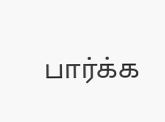பார்க்க